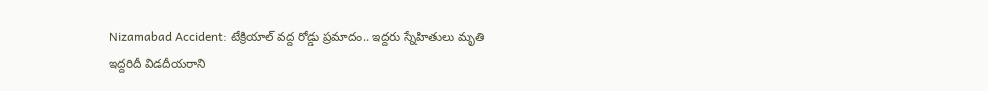Nizamabad Accident: టేక్రియాల్ వద్ద రోడ్డు ప్రమాదం.. ఇద్దరు స్నేహితులు మృతి
ఇద్దరిదీ విడదీయరాని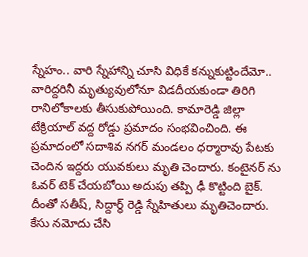స్నేహం.. వారి స్నేహాన్ని చూసి విధికే కన్నుకుట్టిందేమో.. వారిద్దరినీ మృత్యువులోనూ విడదీయకుండా తిరిగి రానిలోకాలకు తీసుకుపోయింది. కామారెడ్డి జిల్లా టేక్రియాల్ వద్ద రోడ్డు ప్రమాదం సంభవించింది. ఈ ప్రమాదంలో సదాశివ నగర్ మండలం ధర్మారావు పేటకు చెందిన ఇద్దరు యువకులు మృతి చెందారు. కంటైనర్ ను ఓవర్ టెక్ చేయబోయి అదుపు తప్పి ఢీ కొట్టింది బైక్. దీంతో సతీష్, సిద్దార్థ్ రెడ్డి స్నేహితులు మృతిచెందారు. కేసు నమోదు చేసి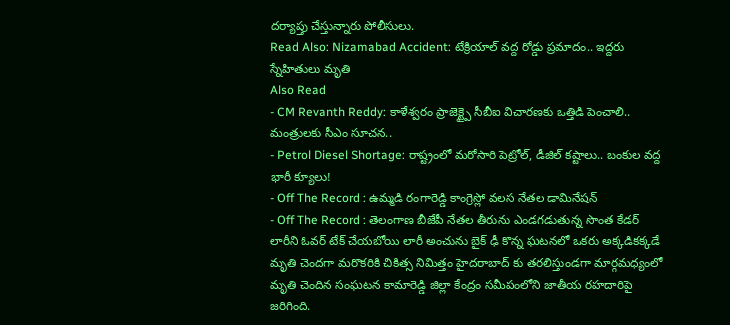దర్యాప్తు చేస్తున్నారు పోలీసులు.
Read Also: Nizamabad Accident: టేక్రియాల్ వద్ద రోడ్డు ప్రమాదం.. ఇద్దరు స్నేహితులు మృతి
Also Read
- CM Revanth Reddy: కాళేశ్వరం ప్రాజెక్ట్పై సీబీఐ విచారణకు ఒత్తిడి పెంచాలి.. మంత్రులకు సీఎం సూచన..
- Petrol Diesel Shortage: రాష్ట్రంలో మరోసారి పెట్రోల్, డీజిల్ కష్టాలు.. బంకుల వద్ద భారీ క్యూలు!
- Off The Record : ఉమ్మడి రంగారెడ్డి కాంగ్రెస్లో వలస నేతల డామినేషన్
- Off The Record : తెలంగాణ బీజేపీ నేతల తీరును ఎండగడుతున్న సొంత కేడర్
లారీని ఓవర్ టేక్ చేయబోయి లారీ అంచును బైక్ ఢీ కొన్న ఘటనలో ఒకరు అక్కడికక్కడే మృతి చెందగా మరొకరికి చికిత్స నిమిత్తం హైదరాబాద్ కు తరలిస్తుండగా మార్గమధ్యంలో మృతి చెందిన సంఘటన కామారెడ్డి జిల్లా కేంద్రం సమీపంలోని జాతీయ రహదారిపై జరిగింది.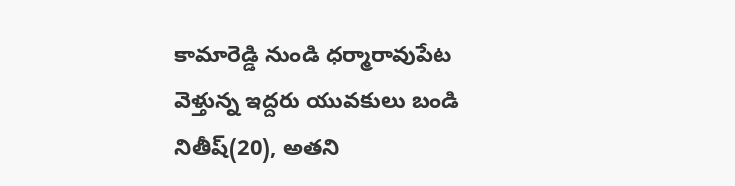కామారెడ్డి నుండి ధర్మారావుపేట వెళ్తున్న ఇద్దరు యువకులు బండి నితీష్(20), అతని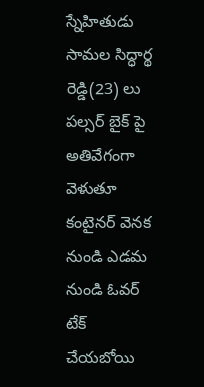స్నేహితుడు సామల సిద్ధార్థ రెడ్డి(23) లు పల్సర్ బైక్ పై అతివేగంగా వెళుతూ కంటైనర్ వెనక నుండి ఎడమ నుండి ఓవర్ టేక్ చేయబోయి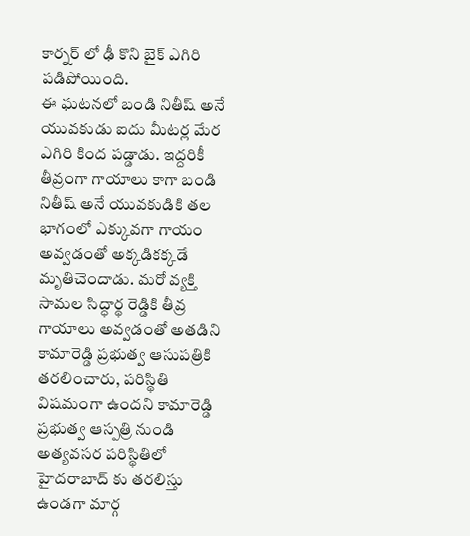కార్నర్ లో ఢీ కొని బైక్ ఎగిరి పడిపోయింది.
ఈ ఘటనలో బండి నితీష్ అనే యువకుడు ఐదు మీటర్ల మేర ఎగిరి కింద పడ్డాడు. ఇద్దరికీ తీవ్రంగా గాయాలు కాగా బండి నితీష్ అనే యువకుడికి తల భాగంలో ఎక్కువగా గాయం అవ్వడంతో అక్కడికక్కడే మృతిచెందాడు. మరో వ్యక్తి సామల సిద్ధార్థ రెడ్డికి తీవ్ర గాయాలు అవ్వడంతో అతడిని కామారెడ్డి ప్రభుత్వ ఆసుపత్రికి తరలించారు, పరిస్థితి విషమంగా ఉందని కామారెడ్డి ప్రభుత్వ ఆస్పత్రి నుండి అత్యవసర పరిస్థితిలో హైదరాబాద్ కు తరలిస్తు ఉండగా మార్గ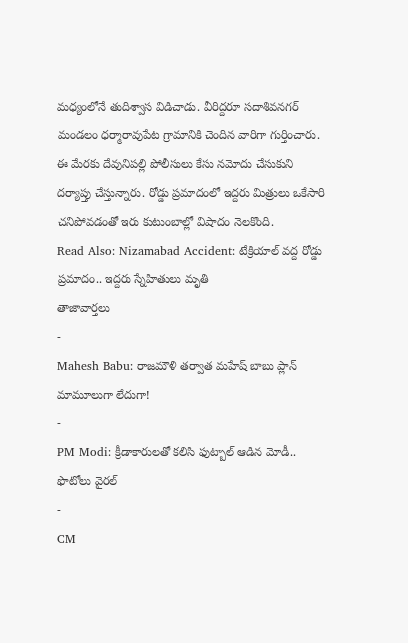మధ్యంలోనే తుదిశ్వాస విడిచాడు. వీరిద్దరూ సదాశివనగర్ మండలం ధర్మారావుపేట గ్రామానికి చెందిన వారిగా గుర్తించారు. ఈ మేరకు దేవునిపల్లి పోలీసులు కేసు నమోదు చేసుకుని దర్యాప్తు చేస్తున్నారు. రోడ్డు ప్రమాదంలో ఇద్దరు మిత్రులు ఒకేసారి చనిపోవడంతో ఇరు కుటుంబాల్లో విషాదం నెలకొంది.
Read Also: Nizamabad Accident: టేక్రియాల్ వద్ద రోడ్డు ప్రమాదం.. ఇద్దరు స్నేహితులు మృతి
తాజావార్తలు
-
Mahesh Babu: రాజమౌళి తర్వాత మహేష్ బాబు ప్లాన్ మామూలుగా లేదుగా!
-
PM Modi: క్రీడాకారులతో కలిసి ఫుట్బాల్ ఆడిన మోడీ.. ఫొటోలు వైరల్
-
CM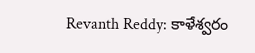Revanth Reddy: కాళేశ్వరం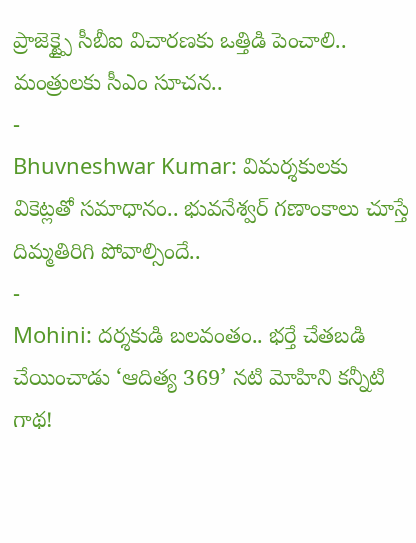ప్రాజెక్ట్పై సీబీఐ విచారణకు ఒత్తిడి పెంచాలి.. మంత్రులకు సీఎం సూచన..
-
Bhuvneshwar Kumar: విమర్శకులకు వికెట్లతో సమాధానం.. భువనేశ్వర్ గణాంకాలు చూస్తే దిమ్మతిరిగి పోవాల్సిందే..
-
Mohini: దర్శకుడి బలవంతం.. భర్తే చేతబడి చేయించాడు ‘ఆదిత్య 369’ నటి మోహిని కన్నీటి గాథ!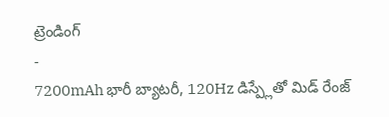ట్రెండింగ్
-
7200mAh భారీ బ్యాటరీ, 120Hz డిస్ప్లేతో మిడ్ రేంజ్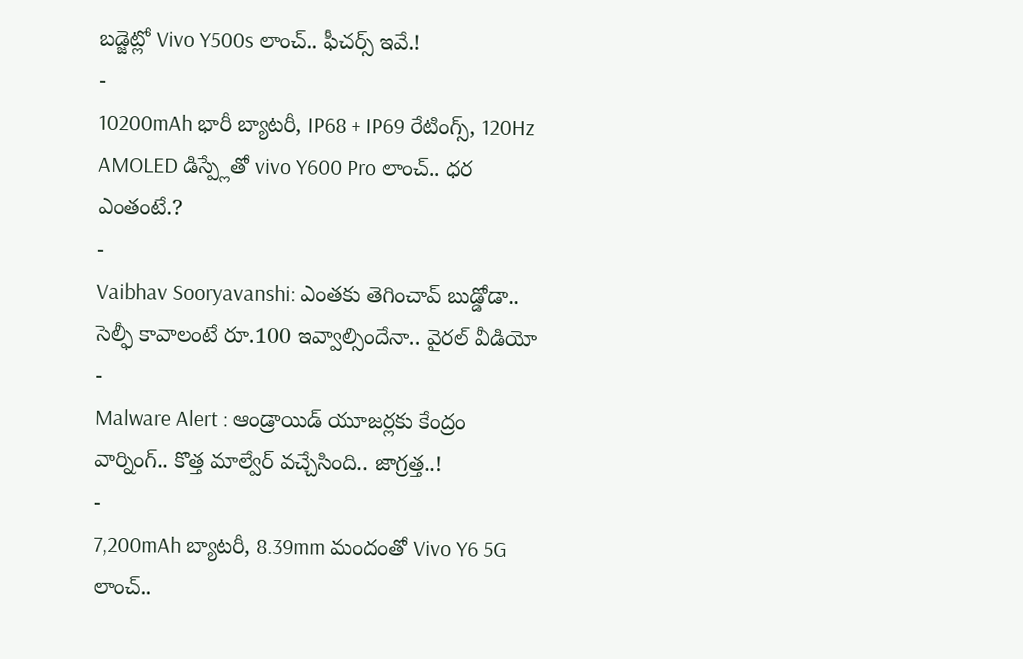బడ్జెట్లో Vivo Y500s లాంచ్.. ఫీచర్స్ ఇవే.!
-
10200mAh భారీ బ్యాటరీ, IP68 + IP69 రేటింగ్స్, 120Hz AMOLED డిస్ప్లేతో vivo Y600 Pro లాంచ్.. ధర ఎంతంటే.?
-
Vaibhav Sooryavanshi: ఎంతకు తెగించావ్ బుడ్డోడా.. సెల్ఫీ కావాలంటే రూ.100 ఇవ్వాల్సిందేనా.. వైరల్ వీడియో
-
Malware Alert : ఆండ్రాయిడ్ యూజర్లకు కేంద్రం వార్నింగ్.. కొత్త మాల్వేర్ వచ్చేసింది.. జాగ్రత్త..!
-
7,200mAh బ్యాటరీ, 8.39mm మందంతో Vivo Y6 5G లాంచ్..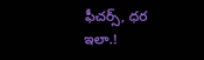ఫీచర్స్, ధర ఇలా.!